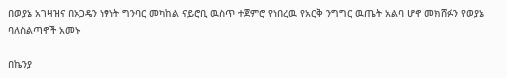በወያኔ አገዛዝና በኦጋዴን ነፃነት ግንባር መካከል ናይሮቢ ዉስጥ ተጀምሮ የነበረዉ የአርቅ ንግግር ዉጤት አልባ ሆኖ መክሸፉን የወያኔ ባለስልጣኖች አመኑ

በኬንያ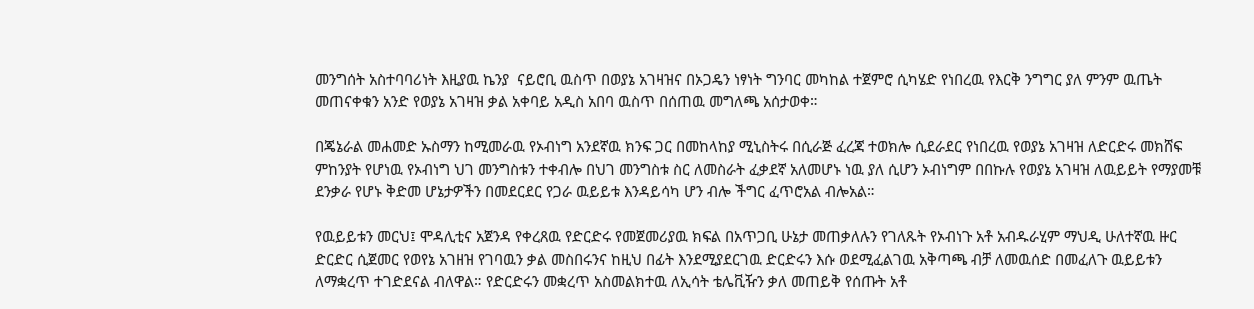መንግሰት አስተባባሪነት እዚያዉ ኬንያ  ናይሮቢ ዉስጥ በወያኔ አገዛዝና በኦጋዴን ነፃነት ግንባር መካከል ተጀምሮ ሲካሄድ የነበረዉ የእርቅ ንግግር ያለ ምንም ዉጤት መጠናቀቁን አንድ የወያኔ አገዛዝ ቃል አቀባይ አዲስ አበባ ዉስጥ በሰጠዉ መግለጫ አሰታወቀ።

በጄኔራል መሐመድ ኡስማን ከሚመራዉ የኦብነግ አንደኛዉ ክንፍ ጋር በመከላከያ ሚኒስትሩ በሲራጅ ፈረጃ ተወክሎ ሲደራደር የነበረዉ የወያኔ አገዛዝ ለድርድሩ መክሸፍ ምከንያት የሆነዉ የኦብነግ ህገ መንግስቱን ተቀብሎ በህገ መንግስቱ ስር ለመስራት ፈቃደኛ አለመሆኑ ነዉ ያለ ሲሆን ኦብነግም በበኩሉ የወያኔ አገዛዝ ለዉይይት የማያመቹ ደንቃራ የሆኑ ቅድመ ሆኔታዎችን በመደርደር የጋራ ዉይይቱ እንዳይሳካ ሆን ብሎ ችግር ፈጥሮአል ብሎአል።

የዉይይቱን መርህ፤ ሞዳሊቲና አጀንዳ የቀረጸዉ የድርድሩ የመጀመሪያዉ ክፍል በአጥጋቢ ሁኔታ መጠቃለሉን የገለጹት የኦብነጉ አቶ አብዱራሂም ማህዲ ሁለተኛዉ ዙር ድርድር ሲጀመር የወየኔ አገዘዝ የገባዉን ቃል መስበሩንና ከዚህ በፊት እንደሚያደርገዉ ድርድሩን እሱ ወደሚፈልገዉ አቅጣጫ ብቻ ለመዉሰድ በመፈለጉ ዉይይቱን ለማቋረጥ ተገድደናል ብለዋል። የድርድሩን መቋረጥ አስመልክተዉ ለኢሳት ቴሌቪዥን ቃለ መጠይቅ የሰጡት አቶ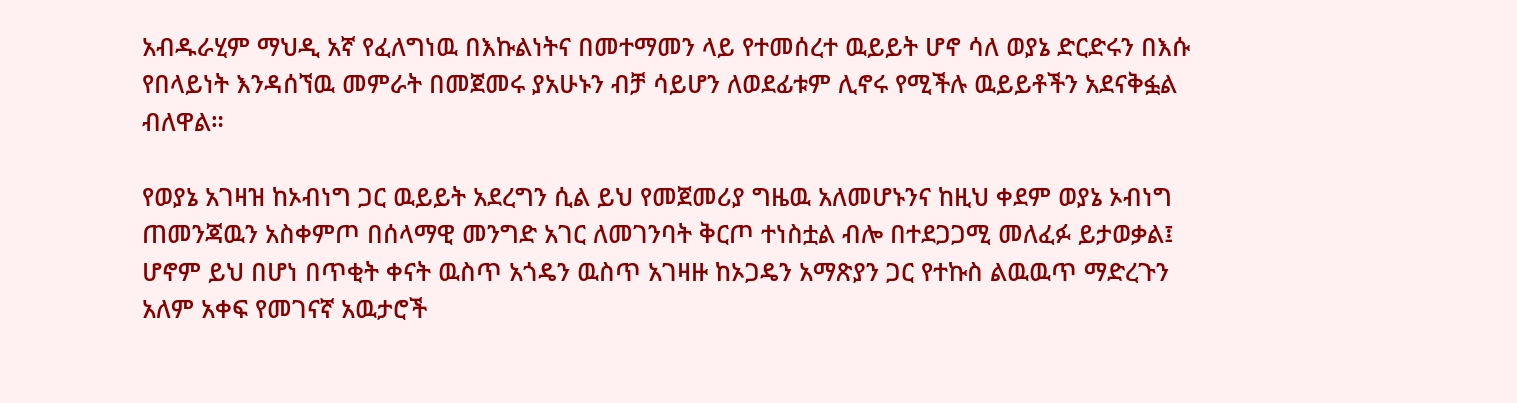አብዱራሂም ማህዲ አኛ የፈለግነዉ በእኩልነትና በመተማመን ላይ የተመሰረተ ዉይይት ሆኖ ሳለ ወያኔ ድርድሩን በእሱ የበላይነት እንዳሰኘዉ መምራት በመጀመሩ ያአሁኑን ብቻ ሳይሆን ለወደፊቱም ሊኖሩ የሚችሉ ዉይይቶችን አደናቅፏል ብለዋል።

የወያኔ አገዛዝ ከኦብነግ ጋር ዉይይት አደረግን ሲል ይህ የመጀመሪያ ግዜዉ አለመሆኑንና ከዚህ ቀደም ወያኔ ኦብነግ ጠመንጃዉን አስቀምጦ በሰላማዊ መንግድ አገር ለመገንባት ቅርጦ ተነስቷል ብሎ በተደጋጋሚ መለፈፉ ይታወቃል፤ ሆኖም ይህ በሆነ በጥቂት ቀናት ዉስጥ አጎዴን ዉስጥ አገዛዙ ከኦጋዴን አማጽያን ጋር የተኩስ ልዉዉጥ ማድረጉን አለም አቀፍ የመገናኛ አዉታሮች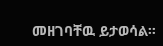መዘገባቸዉ ይታወሳል።